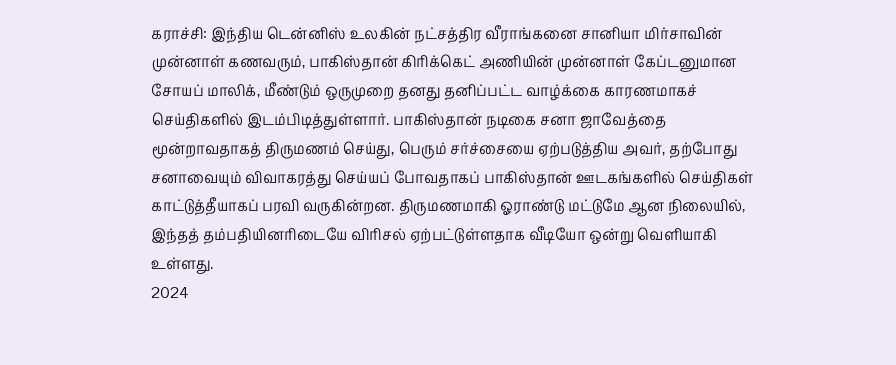கராச்சி: இந்திய டென்னிஸ் உலகின் நட்சத்திர வீராங்கனை சானியா மிர்சாவின் முன்னாள் கணவரும், பாகிஸ்தான் கிரிக்கெட் அணியின் முன்னாள் கேப்டனுமான சோயப் மாலிக், மீண்டும் ஒருமுறை தனது தனிப்பட்ட வாழ்க்கை காரணமாகச் செய்திகளில் இடம்பிடித்துள்ளார். பாகிஸ்தான் நடிகை சனா ஜாவேத்தை மூன்றாவதாகத் திருமணம் செய்து, பெரும் சர்ச்சையை ஏற்படுத்திய அவர், தற்போது சனாவையும் விவாகரத்து செய்யப் போவதாகப் பாகிஸ்தான் ஊடகங்களில் செய்திகள் காட்டுத்தீயாகப் பரவி வருகின்றன. திருமணமாகி ஓராண்டு மட்டுமே ஆன நிலையில், இந்தத் தம்பதியினரிடையே விரிசல் ஏற்பட்டுள்ளதாக வீடியோ ஒன்று வெளியாகி உள்ளது.
2024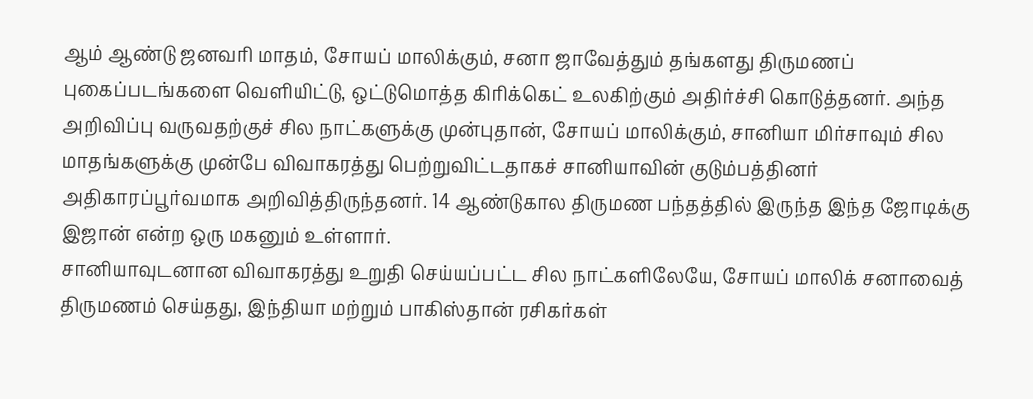ஆம் ஆண்டு ஜனவரி மாதம், சோயப் மாலிக்கும், சனா ஜாவேத்தும் தங்களது திருமணப் புகைப்படங்களை வெளியிட்டு, ஒட்டுமொத்த கிரிக்கெட் உலகிற்கும் அதிர்ச்சி கொடுத்தனர். அந்த அறிவிப்பு வருவதற்குச் சில நாட்களுக்கு முன்புதான், சோயப் மாலிக்கும், சானியா மிர்சாவும் சில மாதங்களுக்கு முன்பே விவாகரத்து பெற்றுவிட்டதாகச் சானியாவின் குடும்பத்தினர் அதிகாரப்பூர்வமாக அறிவித்திருந்தனர். 14 ஆண்டுகால திருமண பந்தத்தில் இருந்த இந்த ஜோடிக்கு இஜான் என்ற ஒரு மகனும் உள்ளார்.
சானியாவுடனான விவாகரத்து உறுதி செய்யப்பட்ட சில நாட்களிலேயே, சோயப் மாலிக் சனாவைத் திருமணம் செய்தது, இந்தியா மற்றும் பாகிஸ்தான் ரசிகர்கள்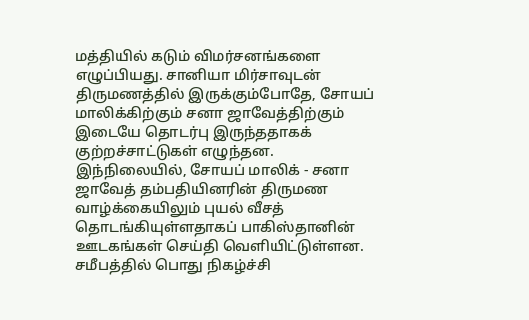மத்தியில் கடும் விமர்சனங்களை எழுப்பியது. சானியா மிர்சாவுடன் திருமணத்தில் இருக்கும்போதே, சோயப் மாலிக்கிற்கும் சனா ஜாவேத்திற்கும் இடையே தொடர்பு இருந்ததாகக் குற்றச்சாட்டுகள் எழுந்தன.
இந்நிலையில், சோயப் மாலிக் - சனா ஜாவேத் தம்பதியினரின் திருமண வாழ்க்கையிலும் புயல் வீசத் தொடங்கியுள்ளதாகப் பாகிஸ்தானின் ஊடகங்கள் செய்தி வெளியிட்டுள்ளன. சமீபத்தில் பொது நிகழ்ச்சி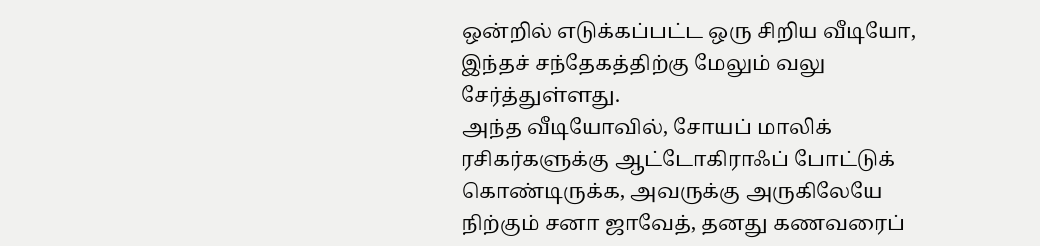ஒன்றில் எடுக்கப்பட்ட ஒரு சிறிய வீடியோ, இந்தச் சந்தேகத்திற்கு மேலும் வலு சேர்த்துள்ளது.
அந்த வீடியோவில், சோயப் மாலிக் ரசிகர்களுக்கு ஆட்டோகிராஃப் போட்டுக் கொண்டிருக்க, அவருக்கு அருகிலேயே நிற்கும் சனா ஜாவேத், தனது கணவரைப்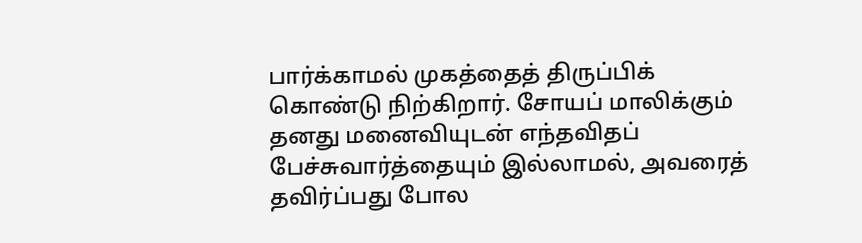பார்க்காமல் முகத்தைத் திருப்பிக் கொண்டு நிற்கிறார். சோயப் மாலிக்கும் தனது மனைவியுடன் எந்தவிதப் பேச்சுவார்த்தையும் இல்லாமல், அவரைத் தவிர்ப்பது போல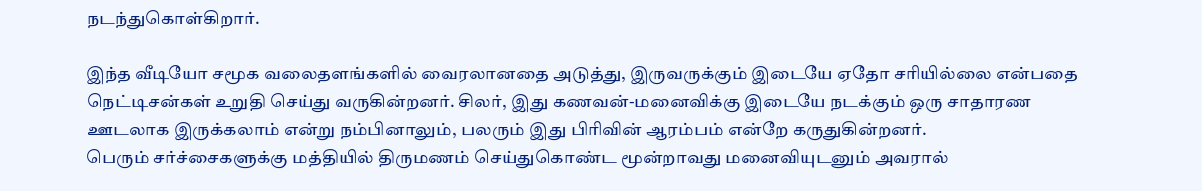நடந்துகொள்கிறார்.

இந்த வீடியோ சமூக வலைதளங்களில் வைரலானதை அடுத்து, இருவருக்கும் இடையே ஏதோ சரியில்லை என்பதை நெட்டிசன்கள் உறுதி செய்து வருகின்றனர். சிலர், இது கணவன்-மனைவிக்கு இடையே நடக்கும் ஒரு சாதாரண ஊடலாக இருக்கலாம் என்று நம்பினாலும், பலரும் இது பிரிவின் ஆரம்பம் என்றே கருதுகின்றனர்.
பெரும் சர்ச்சைகளுக்கு மத்தியில் திருமணம் செய்துகொண்ட மூன்றாவது மனைவியுடனும் அவரால்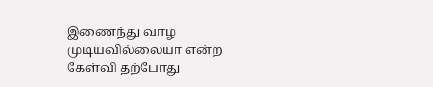இணைந்து வாழ முடியவில்லையா என்ற கேள்வி தற்போது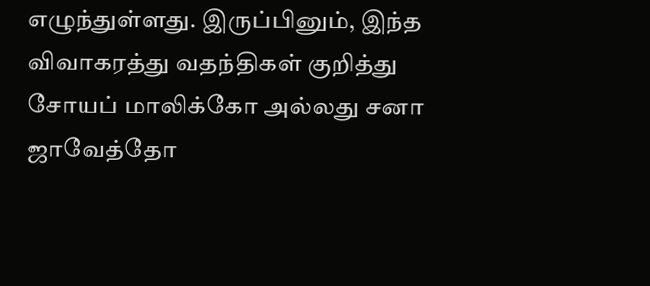எழுந்துள்ளது. இருப்பினும், இந்த விவாகரத்து வதந்திகள் குறித்து சோயப் மாலிக்கோ அல்லது சனா ஜாவேத்தோ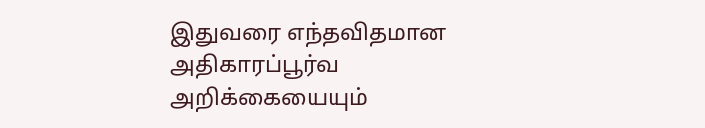இதுவரை எந்தவிதமான அதிகாரப்பூர்வ அறிக்கையையும்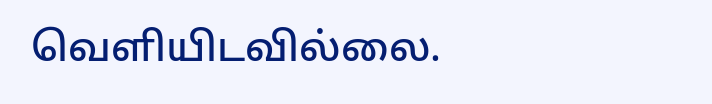வெளியிடவில்லை.